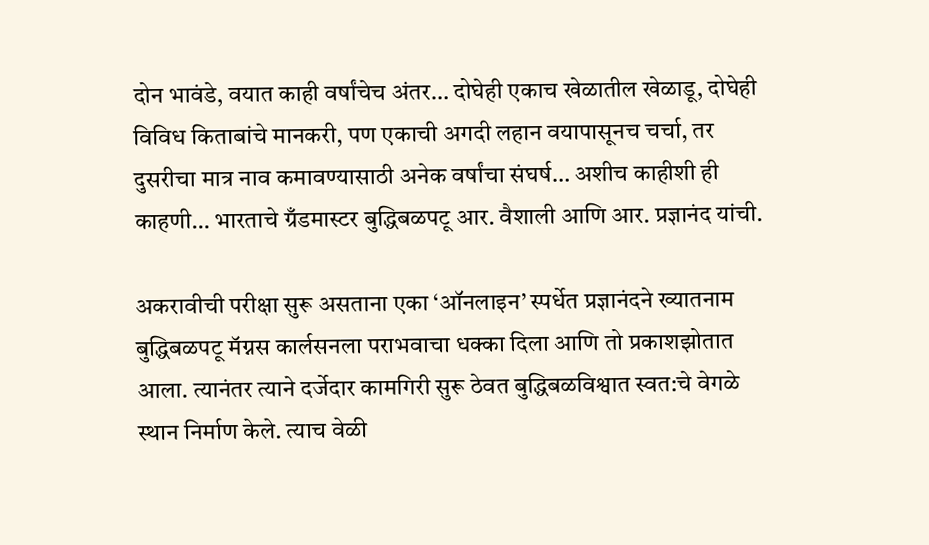दोन भावंडे, वयात काही वर्षांचेच अंतर… दोघेही एकाच खेळातील खेळाडू, दोघेही विविध किताबांचे मानकरी, पण एकाची अगदी लहान वयापासूनच चर्चा, तर दुसरीचा मात्र नाव कमावण्यासाठी अनेक वर्षांचा संघर्ष… अशीच काहीशी ही काहणी… भारताचे ग्रँडमास्टर बुद्धिबळपटू आर. वैशाली आणि आर. प्रज्ञानंद यांची.

अकरावीची परीक्षा सुरू असताना एका ‘ऑनलाइन’ स्पर्धेत प्रज्ञानंदने ख्यातनाम बुद्धिबळपटू मॅग्नस कार्लसनला पराभवाचा धक्का दिला आणि तो प्रकाशझोतात आला. त्यानंतर त्याने दर्जेदार कामगिरी सुरू ठेवत बुद्धिबळविश्वात स्वत:चे वेगळे स्थान निर्माण केले. त्याच वेळी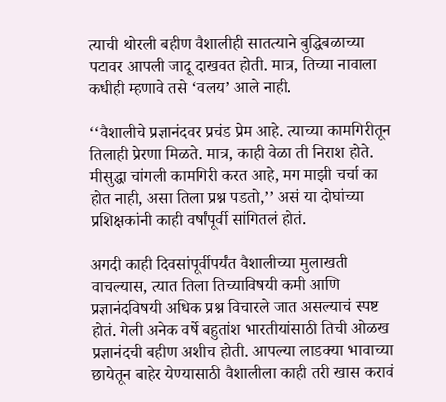त्याची थोरली बहीण वैशालीही सातत्याने बुद्धिबळाच्या पटावर आपली जादू दाखवत होती. मात्र, तिच्या नावाला कधीही म्हणावे तसे ‘वलय’ आले नाही.

‘‘वैशालीचे प्रज्ञानंदवर प्रचंड प्रेम आहे. त्याच्या कामगिरीतून तिलाही प्रेरणा मिळते. मात्र, काही वेळा ती निराश होते. मीसुद्धा चांगली कामगिरी करत आहे, मग माझी चर्चा का होत नाही, असा तिला प्रश्न पडतो,’’ असं या दोघांच्या प्रशिक्षकांनी काही वर्षांपूर्वी सांगितलं होतं.

अगदी काही दिवसांपूर्वीपर्यंत वैशालीच्या मुलाखती वाचल्यास, त्यात तिला तिच्याविषयी कमी आणि प्रज्ञानंदविषयी अधिक प्रश्न विचारले जात असल्याचं स्पष्ट होतं. गेली अनेक वर्षे बहुतांश भारतीयांसाठी तिची ओळख प्रज्ञानंदची बहीण अशीच होती. आपल्या लाडक्या भावाच्या छायेतून बाहेर येण्यासाठी वैशालीला काही तरी खास करावं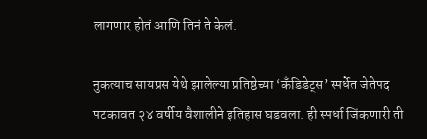लागणार होतं आणि तिनं ते केलं.

नुकत्याच सायप्रस येथे झालेल्या प्रतिष्ठेच्या ‘कँडिडेट्स’ स्पर्धेत जेतेपद पटकावत २४ वर्षीय वैशालीने इतिहास घडवला. ही स्पर्धा जिंकणारी ती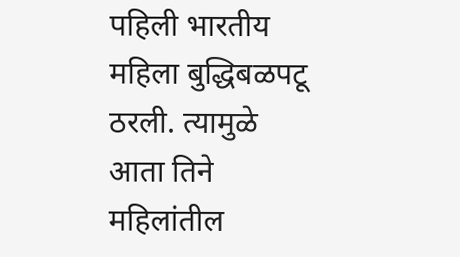पहिली भारतीय महिला बुद्धिबळपटू ठरली. त्यामुळे आता तिने महिलांतील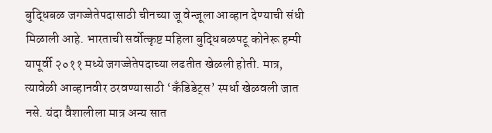बुद्धिबळ जगज्जेतेपदासाठी चीनच्या जू वेन्जूला आव्हान देण्याची संधी मिळाली आहे. भारताची सर्वोत्कृष्ट महिला बुद्धिबळपटू कोनेरू हम्पी यापूर्वी २०११ मध्ये जगज्जेतेपदाच्या लढतीत खेळली होती. मात्र, त्यावेळी आव्हानवीर ठरवण्यासाठी ‘कँडिडेट्स’ स्पर्धा खेळवली जात नसे. यंदा वैशालीला मात्र अन्य सात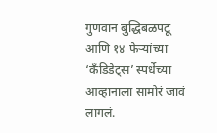गुणवान बुद्धिबळपटू आणि १४ फेऱ्यांच्या ‘कँडिडेट्स’ स्पर्धेच्या आव्हानाला सामोरं जावं लागलं.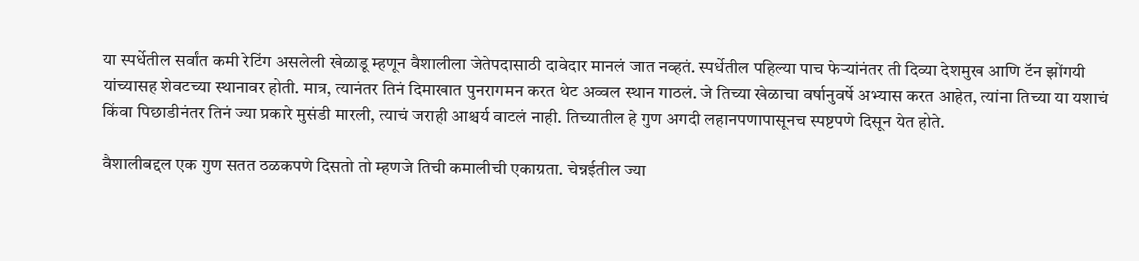या स्पर्धेतील सर्वांत कमी रेटिंग असलेली खेळाडू म्हणून वैशालीला जेतेपदासाठी दावेदार मानलं जात नव्हतं. स्पर्धेतील पहिल्या पाच फेऱ्यांनंतर ती दिव्या देशमुख आणि टॅन झोंगयी यांच्यासह शेवटच्या स्थानावर होती. मात्र, त्यानंतर तिनं दिमाखात पुनरागमन करत थेट अव्वल स्थान गाठलं. जे तिच्या खेळाचा वर्षानुवर्षे अभ्यास करत आहेत, त्यांना तिच्या या यशाचं किंवा पिछाडीनंतर तिनं ज्या प्रकारे मुसंडी मारली, त्याचं जराही आश्चर्य वाटलं नाही. तिच्यातील हे गुण अगदी लहानपणापासूनच स्पष्टपणे दिसून येत होते.

वैशालीबद्दल एक गुण सतत ठळकपणे दिसतो तो म्हणजे तिची कमालीची एकाग्रता. चेन्नईतील ज्या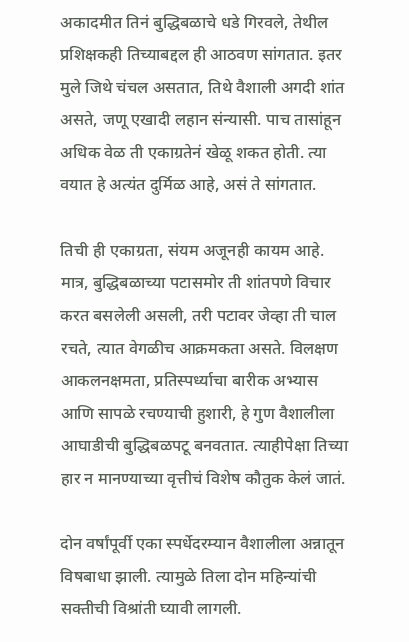अकादमीत तिनं बुद्धिबळाचे धडे गिरवले, तेथील प्रशिक्षकही तिच्याबद्दल ही आठवण सांगतात. इतर मुले जिथे चंचल असतात, तिथे वैशाली अगदी शांत असते, जणू एखादी लहान संन्यासी. पाच तासांहून अधिक वेळ ती एकाग्रतेनं खेळू शकत होती. त्या वयात हे अत्यंत दुर्मिळ आहे, असं ते सांगतात.

तिची ही एकाग्रता, संयम अजूनही कायम आहे. मात्र, बुद्धिबळाच्या पटासमोर ती शांतपणे विचार करत बसलेली असली, तरी पटावर जेव्हा ती चाल रचते, त्यात वेगळीच आक्रमकता असते. विलक्षण आकलनक्षमता, प्रतिस्पर्ध्याचा बारीक अभ्यास आणि सापळे रचण्याची हुशारी, हे गुण वैशालीला आघाडीची बुद्धिबळपटू बनवतात. त्याहीपेक्षा तिच्या हार न मानण्याच्या वृत्तीचं विशेष कौतुक केलं जातं.

दोन वर्षांपूर्वी एका स्पर्धेदरम्यान वैशालीला अन्नातून विषबाधा झाली. त्यामुळे तिला दोन महिन्यांची सक्तीची विश्रांती घ्यावी लागली.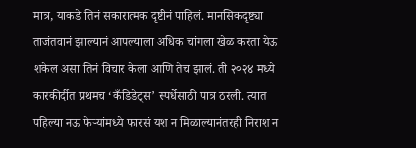मात्र, याकडे तिनं सकारात्मक दृष्टीनं पाहिलं. मानसिकदृष्ट्या ताजंतवानं झाल्यानं आपल्याला अधिक चांगला खेळ करता येऊ शकेल असा तिनं विचार केला आणि तेच झालं. ती २०२४ मध्ये कारकीर्दीत प्रथमच ‘कँडिडेट्स’ स्पर्धेसाठी पात्र ठरली. त्यात पहिल्या नऊ फेऱ्यांमध्ये फारसं यश न मिळाल्यानंतरही निराश न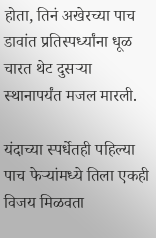होता, तिनं अखेरच्या पाच डावांत प्रतिस्पर्ध्यांना धूळ चारत थेट दुसऱ्या स्थानापर्यंत मजल मारली.

यंदाच्या स्पर्धेतही पहिल्या पाच फेऱ्यांमध्ये तिला एकही विजय मिळवता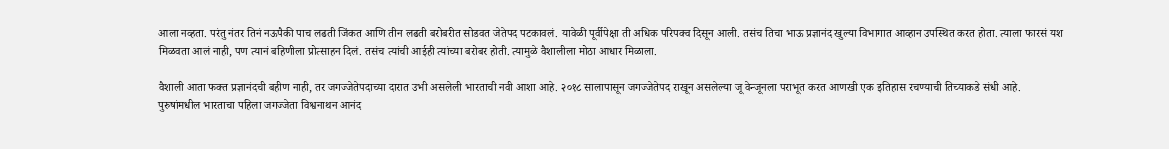आला नव्हता. परंतु नंतर तिनं नऊपैकी पाच लढती जिंकत आणि तीन लढती बरोबरीत सोडवत जेतेपद पटकावलं. यावेळी पूर्वीपेक्षा ती अधिक परिपक्व दिसून आली. तसंच तिचा भाऊ प्रज्ञानंद खुल्या विभागात आव्हान उपस्थित करत होता. त्याला फारसं यश मिळवता आलं नाही, पण त्यानं बहिणीला प्रोत्साहन दिलं. तसंच त्यांची आईही त्यांच्या बरोबर होती. त्यामुळे वैशालीला मोठा आधार मिळाला.

वैशाली आता फक्त प्रज्ञानंदची बहीण नाही, तर जगज्जेतेपदाच्या दारात उभी असलेली भारताची नवी आशा आहे. २०१८ सालापासून जगज्जेतेपद राखून असलेल्या जू वेन्जूनला पराभूत करत आणखी एक इतिहास रचण्याची तिच्याकडे संधी आहे. पुरुषांमधील भारताचा पहिला जगज्जेता विश्वनाथन आनंद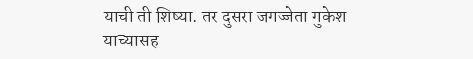याची ती शिष्या. तर दुसरा जगज्जेता गुकेश याच्यासह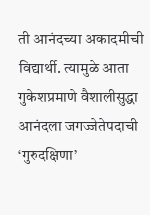ती आनंदच्या अकादमीची विद्यार्थी. त्यामुळे आता गुकेशप्रमाणे वैशालीसुद्धा आनंदला जगज्जेतेपदाची ‘गुरुदक्षिणा’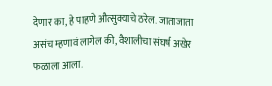देणार का, हे पाहणे औत्सुक्याचे ठरेल. जाताजाता असंच म्हणावं लागेल की, वैशालीचा संघर्ष अखेर फळाला आला.